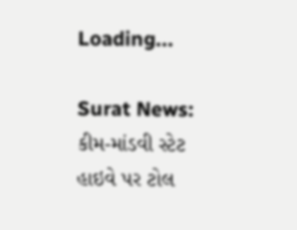Loading...

Surat News: કીમ-માંડવી સ્ટેટ હાઇવે પર ટોલ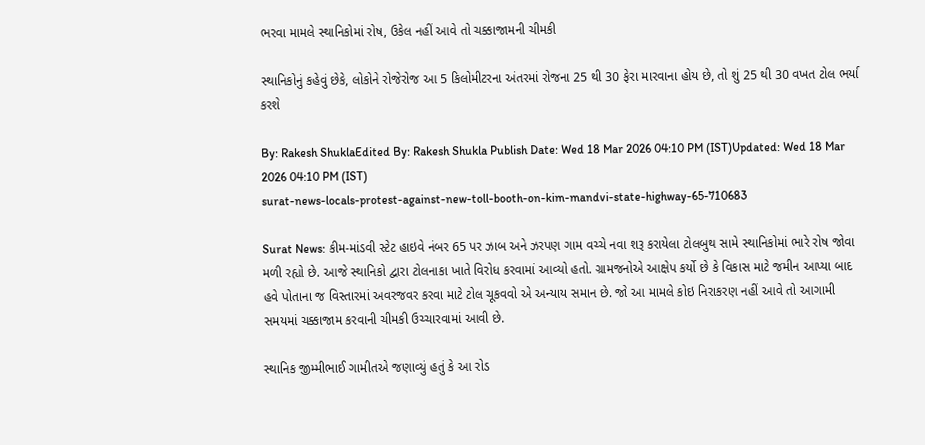ભરવા મામલે સ્થાનિકોમાં રોષ, ઉકેલ નહીં આવે તો ચક્કાજામની ચીમકી

સ્થાનિકોનું કહેવું છેકે, લોકોને રોજેરોજ આ 5 કિલોમીટરના અંતરમાં રોજના 25 થી 30 ફેરા મારવાના હોય છે, તો શું 25 થી 30 વખત ટોલ ભર્યા કરશે

By: Rakesh ShuklaEdited By: Rakesh Shukla Publish Date: Wed 18 Mar 2026 04:10 PM (IST)Updated: Wed 18 Mar 2026 04:10 PM (IST)
surat-news-locals-protest-against-new-toll-booth-on-kim-mandvi-state-highway-65-710683

Surat News: કીમ-માંડવી સ્ટેટ હાઇવે નંબર 65 પર ઝાબ અને ઝરપણ ગામ વચ્ચે નવા શરૂ કરાયેલા ટોલબુથ સામે સ્થાનિકોમાં ભારે રોષ જોવા મળી રહ્યો છે. આજે સ્થાનિકો દ્વારા ટોલનાકા ખાતે વિરોધ કરવામાં આવ્યો હતો. ગ્રામજનોએ આક્ષેપ કર્યો છે કે વિકાસ માટે જમીન આપ્યા બાદ હવે પોતાના જ વિસ્તારમાં અવરજવર કરવા માટે ટોલ ચૂકવવો એ અન્યાય સમાન છે. જો આ મામલે કોઇ નિરાકરણ નહીં આવે તો આગામી સમયમાં ચક્કાજામ કરવાની ચીમકી ઉચ્ચારવામાં આવી છે.

સ્થાનિક જીમ્મીભાઈ ગામીતએ જણાવ્યું હતું કે આ રોડ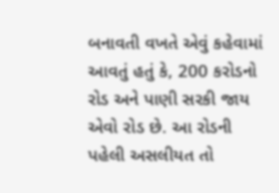બનાવતી વખતે એવું કહેવામાં આવતું હતું કે, 200 કરોડનો રોડ અને પાણી સરકી જાય એવો રોડ છે. આ રોડની પહેલી અસલીયત તો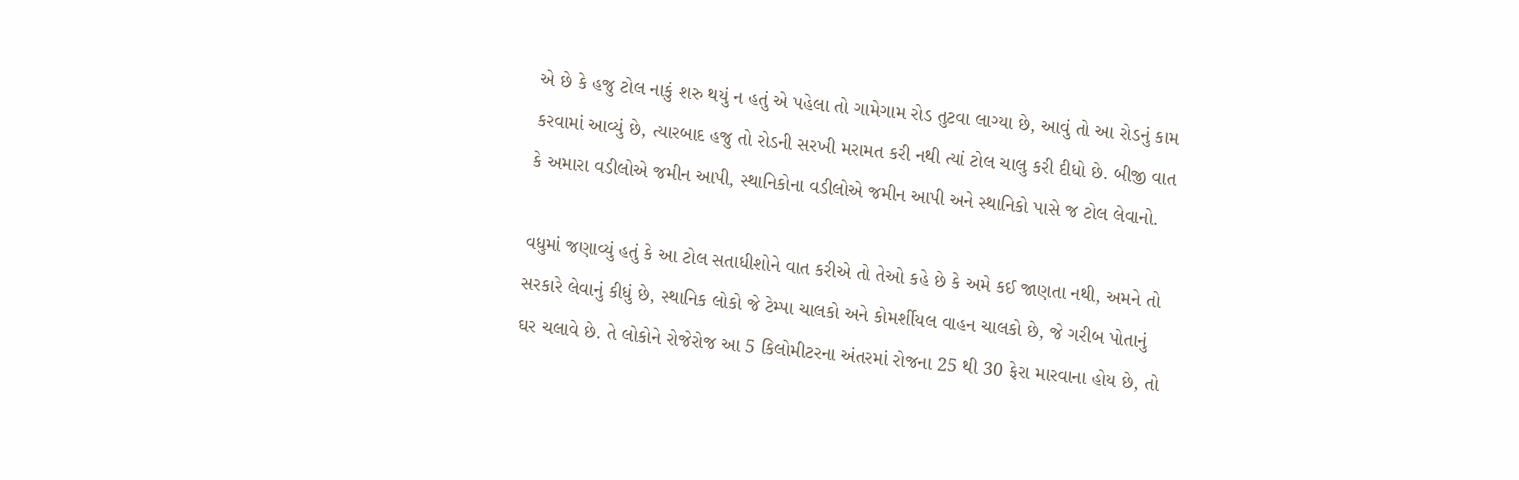એ છે કે હજુ ટોલ નાકું શરુ થયું ન હતું એ પહેલા તો ગામેગામ રોડ તુટવા લાગ્યા છે, આવું તો આ રોડનું કામ કરવામાં આવ્યું છે, ત્યારબાદ હજુ તો રોડની સરખી મરામત કરી નથી ત્યાં ટોલ ચાલુ કરી દીધો છે. બીજી વાત કે અમારા વડીલોએ જમીન આપી, સ્થાનિકોના વડીલોએ જમીન આપી અને સ્થાનિકો પાસે જ ટોલ લેવાનો.

વધુમાં જણાવ્યું હતું કે આ ટોલ સતાધીશોને વાત કરીએ તો તેઓ કહે છે કે અમે કઈ જાણતા નથી, અમને તો સરકારે લેવાનું કીધું છે, સ્થાનિક લોકો જે ટેમ્પા ચાલકો અને કોમર્શીયલ વાહન ચાલકો છે, જે ગરીબ પોતાનું ઘર ચલાવે છે. તે લોકોને રોજેરોજ આ 5 કિલોમીટરના અંતરમાં રોજના 25 થી 30 ફેરા મારવાના હોય છે, તો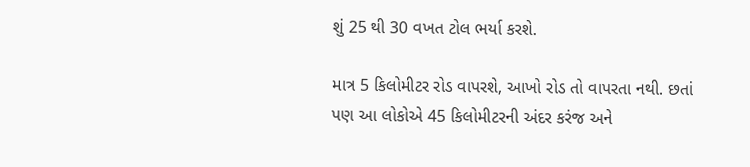શું 25 થી 30 વખત ટોલ ભર્યા કરશે.

માત્ર 5 કિલોમીટર રોડ વાપરશે, આખો રોડ તો વાપરતા નથી. છતાં પણ આ લોકોએ 45 કિલોમીટરની અંદર કરંજ અને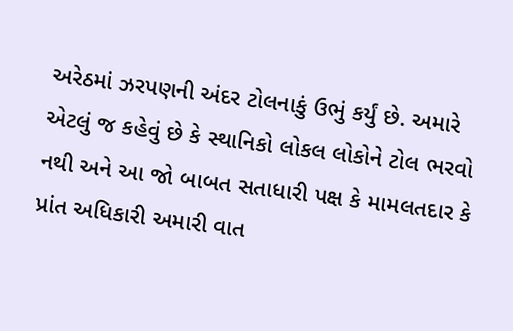અરેઠમાં ઝરપણની અંદર ટોલનાકું ઉભું કર્યું છે. અમારે એટલું જ કહેવું છે કે સ્થાનિકો લોકલ લોકોને ટોલ ભરવો નથી અને આ જો બાબત સતાધારી પક્ષ કે મામલતદાર કે પ્રાંત અધિકારી અમારી વાત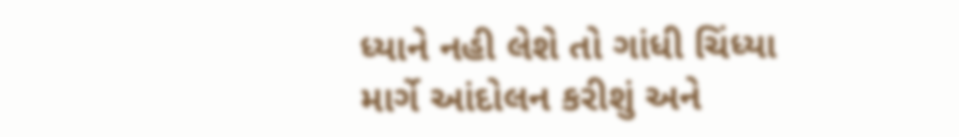ધ્યાને નહી લેશે તો ગાંધી ચિંધ્યા માર્ગે આંદોલન કરીશું અને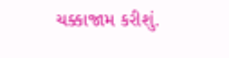ચક્કાજામ કરીશું.